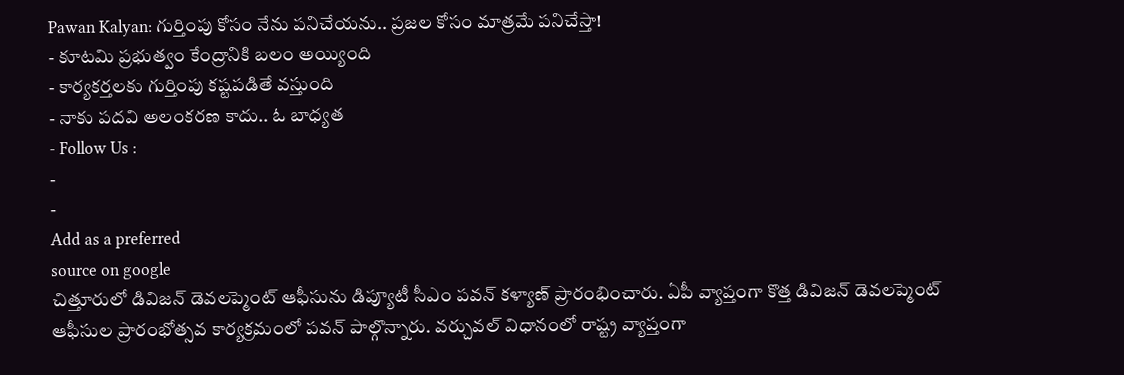Pawan Kalyan: గుర్తింపు కోసం నేను పనిచేయను.. ప్రజల కోసం మాత్రమే పనిచేస్తా!
- కూటమి ప్రభుత్వం కేంద్రానికి బలం అయ్యింది
- కార్యకర్తలకు గుర్తింపు కష్టపడితే వస్తుంది
- నాకు పదవి అలంకరణ కాదు.. ఓ బాధ్యత
- Follow Us :
-
-
Add as a preferred
source on google
చిత్తూరులో డివిజన్ డెవలప్మెంట్ ఆఫీసును డిప్యూటీ సీఎం పవన్ కళ్యాణ్ ప్రారంభించారు. ఏపీ వ్యాప్తంగా కొత్త డివిజన్ డెవలప్మెంట్ ఆఫీసుల ప్రారంభోత్సవ కార్యక్రమంలో పవన్ పాల్గొన్నారు. వర్చువల్ విధానంలో రాష్ట్ర వ్యాప్తంగా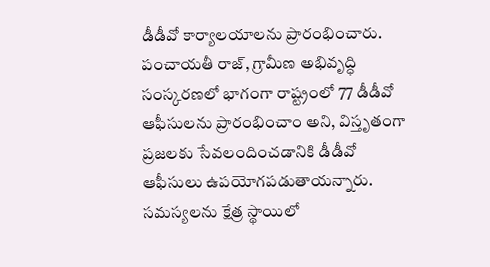డీడీవో కార్యాలయాలను ప్రారంభించారు. పంచాయతీ రాజ్, గ్రామీణ అభివృద్ధి సంస్కరణలో భాగంగా రాష్ట్రంలో 77 డీడీవో ఆఫీసులను ప్రారంభించాం అని, విస్తృతంగా ప్రజలకు సేవలందించడానికి డీడీవో ఆఫీసులు ఉపయోగపడుతాయన్నారు. సమస్యలను క్షేత్ర స్థాయిలో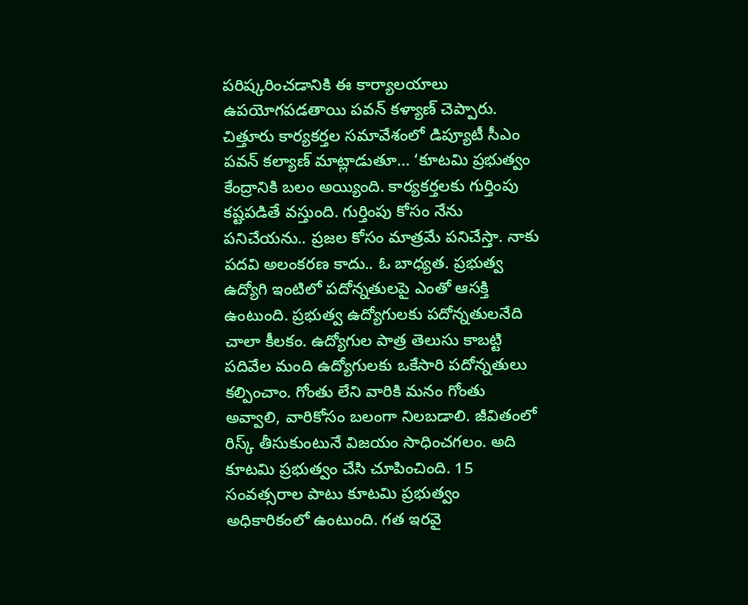పరిష్కరించడానికి ఈ కార్యాలయాలు ఉపయోగపడతాయి పవన్ కళ్యాణ్ చెప్పారు.
చిత్తూరు కార్యకర్తల సమావేశంలో డిప్యూటీ సీఎం పవన్ కల్యాణ్ మాట్లాడుతూ… ‘కూటమి ప్రభుత్వం కేంద్రానికి బలం అయ్యింది. కార్యకర్తలకు గుర్తింపు కష్టపడితే వస్తుంది. గుర్తింపు కోసం నేను పనిచేయను.. ప్రజల కోసం మాత్రమే పనిచేస్తా. నాకు పదవి అలంకరణ కాదు.. ఓ బాధ్యత. ప్రభుత్వ ఉద్యోగి ఇంటిలో పదోన్నతులపై ఎంతో ఆసక్తి ఉంటుంది. ప్రభుత్వ ఉద్యోగులకు పదోన్నతులనేది చాలా కీలకం. ఉద్యోగుల పాత్ర తెలుసు కాబట్టి పదివేల మంది ఉద్యోగులకు ఒకేసారి పదోన్నతులు కల్పించాం. గోంతు లేని వారికి మనం గోంతు అవ్వాలి, వారికోసం బలంగా నిలబడాలి. జీవితంలో రిస్క్ తీసుకుంటునే విజయం సాధించగలం. అది కూటమి ప్రభుత్వం చేసి చూపించింది. 15 సంవత్సరాల పాటు కూటమి ప్రభుత్వం అధికారికంలో ఉంటుంది. గత ఇరవై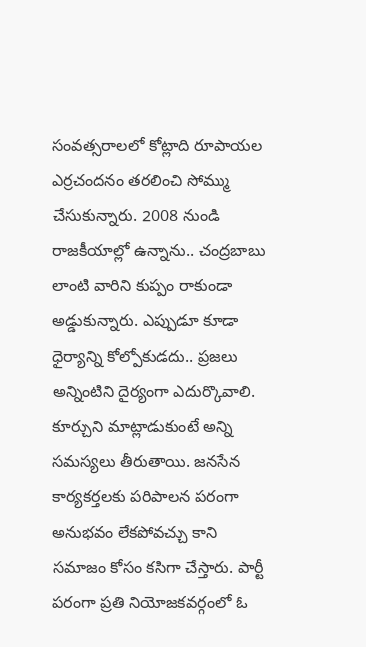సంవత్సరాలలో కోట్లాది రూపాయల ఎర్రచందనం తరలించి సోమ్ము చేసుకున్నారు. 2008 నుండి రాజకీయాల్లో ఉన్నాను.. చంద్రబాబు లాంటి వారిని కుప్పం రాకుండా అడ్డుకున్నారు. ఎప్పుడూ కూడా ధైర్యాన్ని కోల్పోకుడదు.. ప్రజలు అన్నింటిని దైర్యంగా ఎదుర్కొవాలి. కూర్చుని మాట్లాడుకుంటే అన్ని సమస్యలు తీరుతాయి. జనసేన కార్యకర్తలకు పరిపాలన పరంగా అనుభవం లేకపోవచ్చు కాని సమాజం కోసం కసిగా చేస్తారు. పార్టీ పరంగా ప్రతి నియోజకవర్గంలో ఓ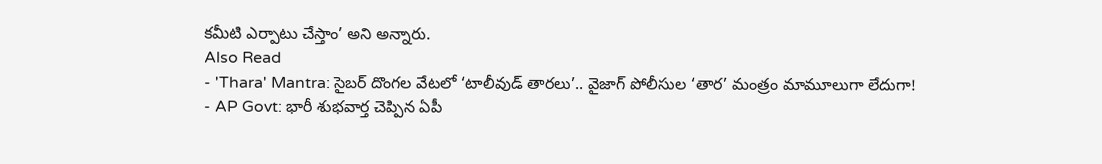కమీటి ఎర్పాటు చేస్తాం’ అని అన్నారు.
Also Read
- 'Thara' Mantra: సైబర్ దొంగల వేటలో ‘టాలీవుడ్ తారలు’.. వైజాగ్ పోలీసుల ‘తార’ మంత్రం మామూలుగా లేదుగా!
- AP Govt: భారీ శుభవార్త చెప్పిన ఏపీ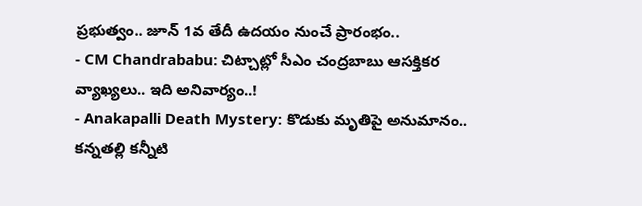ప్రభుత్వం.. జూన్ 1వ తేదీ ఉదయం నుంచే ప్రారంభం..
- CM Chandrababu: చిట్చాట్లో సీఎం చంద్రబాబు ఆసక్తికర వ్యాఖ్యలు.. ఇది అనివార్యం..!
- Anakapalli Death Mystery: కొడుకు మృతిపై అనుమానం.. కన్నతల్లి కన్నీటి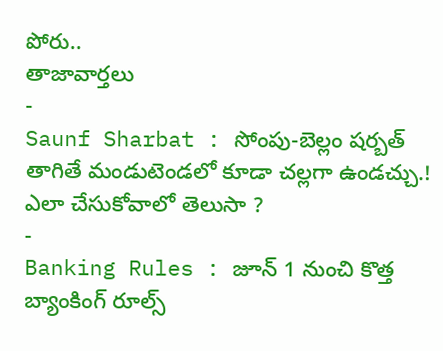పోరు..
తాజావార్తలు
-
Saunf Sharbat : సోంపు-బెల్లం షర్బత్ తాగితే మండుటెండలో కూడా చల్లగా ఉండచ్చు.! ఎలా చేసుకోవాలో తెలుసా ?
-
Banking Rules : జూన్ 1 నుంచి కొత్త బ్యాంకింగ్ రూల్స్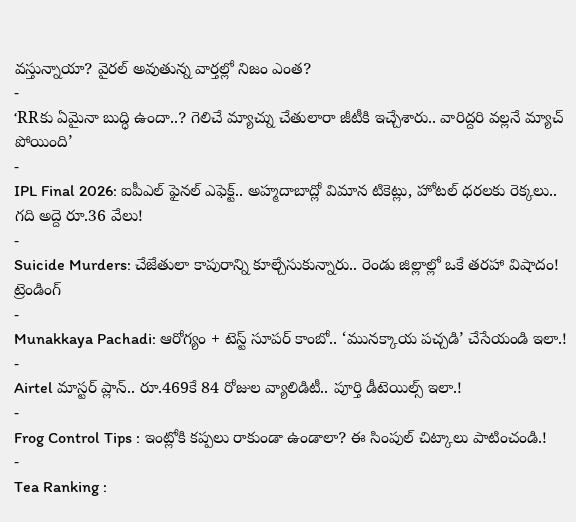వస్తున్నాయా? వైరల్ అవుతున్న వార్తల్లో నిజం ఎంత?
-
‘RRకు ఏమైనా బుద్ధి ఉందా..? గెలిచే మ్యాచ్ను చేతులారా జీటీకి ఇచ్చేశారు.. వారిద్దరి వల్లనే మ్యాచ్ పోయింది’
-
IPL Final 2026: ఐపీఎల్ ఫైనల్ ఎఫెక్ట్.. అహ్మదాబాద్లో విమాన టికెట్లు, హోటల్ ధరలకు రెక్కలు.. గది అద్దె రూ.36 వేలు!
-
Suicide Murders: చేజేతులా కాపురాన్ని కూల్చేసుకున్నారు.. రెండు జిల్లాల్లో ఒకే తరహా విషాదం!
ట్రెండింగ్
-
Munakkaya Pachadi: ఆరోగ్యం + టెస్ట్ సూపర్ కాంబో.. ‘మునక్కాయ పచ్చడి’ చేసేయండి ఇలా.!
-
Airtel మాస్టర్ ప్లాన్.. రూ.469కే 84 రోజుల వ్యాలిడిటీ.. పూర్తి డీటెయిల్స్ ఇలా.!
-
Frog Control Tips : ఇంట్లోకి కప్పలు రాకుండా ఉండాలా? ఈ సింపుల్ చిట్కాలు పాటించండి.!
-
Tea Ranking :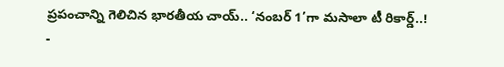ప్రపంచాన్ని గెలిచిన భారతీయ చాయ్.. ‘నంబర్ 1’గా మసాలా టీ రికార్డ్..!
-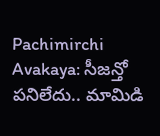Pachimirchi Avakaya: సీజన్తో పనిలేదు.. మామిడి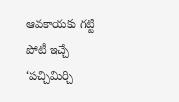ఆవకాయకు గట్టి పోటీ ఇచ్చే ‘పచ్చిమిర్చి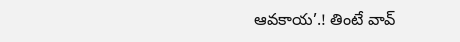ఆవకాయ’.! తింటే వావ్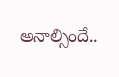అనాల్సిందే..